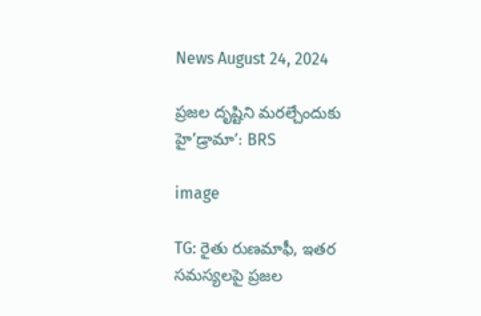News August 24, 2024

ప్రజల దృష్టిని మరల్చేందుకు హై’డ్రామా’: BRS

image

TG: రైతు రుణమాఫీ, ఇతర సమస్యలపై ప్రజల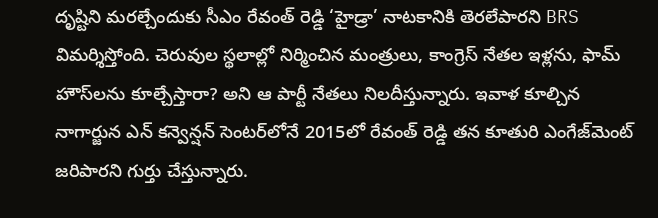దృష్టిని మరల్చేందుకు సీఎం రేవంత్ రెడ్డి ‘హైడ్రా’ నాటకానికి తెరలేపారని BRS విమర్శిస్తోంది. చెరువుల స్థలాల్లో నిర్మించిన మంత్రులు, కాంగ్రెస్ నేతల ఇళ్లను, ఫామ్ హౌస్‌లను కూల్చేస్తారా? అని ఆ పార్టీ నేతలు నిలదీస్తున్నారు. ఇవాళ కూల్చిన నాగార్జున ఎన్ కన్వెన్షన్ సెంటర్‌లోనే 2015లో రేవంత్ రెడ్డి తన కూతురి ఎంగేజ్‌మెంట్ జరిపారని గుర్తు చేస్తున్నారు.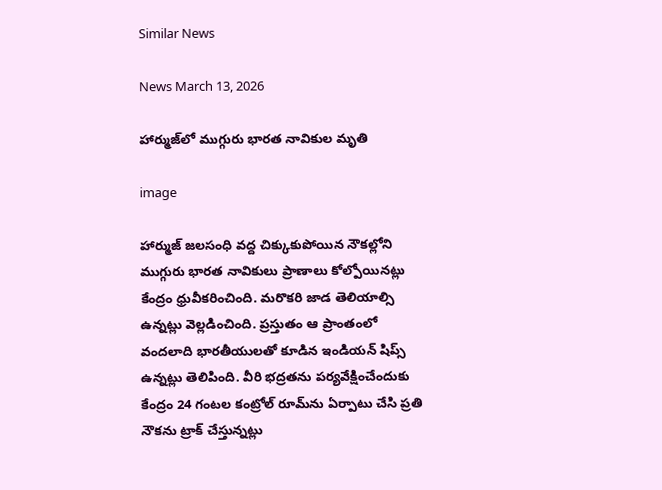Similar News

News March 13, 2026

హార్ముజ్‌లో ముగ్గురు భారత నావికుల మృతి

image

హార్ముజ్ జలసంధి వద్ద చిక్కుకుపోయిన నౌకల్లోని ముగ్గురు భారత నావికులు ప్రాణాలు కోల్పోయినట్లు కేంద్రం ధ్రువీకరించింది. మరొకరి జాడ తెలియాల్సి ఉన్నట్లు వెల్లడించింది. ప్రస్తుతం ఆ ప్రాంతంలో వందలాది భారతీయులతో కూడిన ఇండియన్ షిప్స్ ఉన్నట్లు తెలిపింది. వీరి భద్రతను పర్యవేక్షించేందుకు కేంద్రం 24 గంటల కంట్రోల్ రూమ్‌ను ఏర్పాటు చేసి ప్రతి నౌకను ట్రాక్ చేస్తున్నట్లు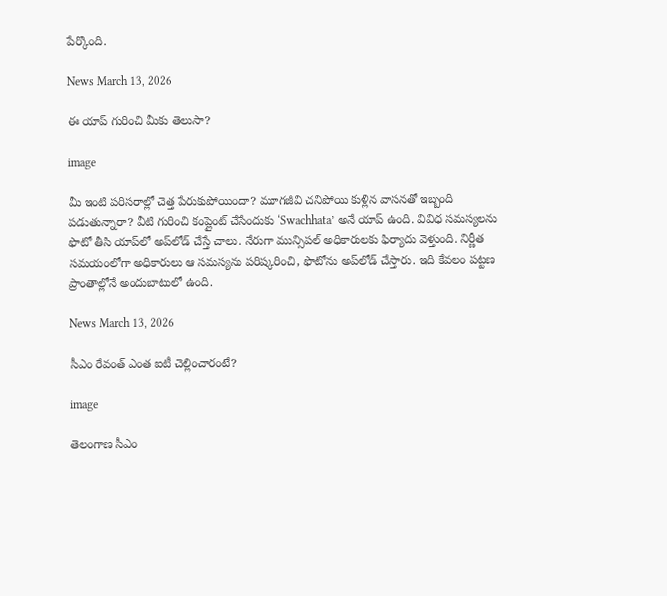పేర్కొంది.

News March 13, 2026

ఈ యాప్ గురించి మీకు తెలుసా?

image

మీ ఇంటి పరిసరాల్లో చెత్త పేరుకుపోయిందా? మూగజీవి చనిపోయి కుళ్లిన వాసనతో ఇబ్బంది పడుతున్నారా? వీటి గురించి కంప్లైంట్ చేసేందుకు ‘Swachhata’ అనే యాప్‌ ఉంది. వివిధ సమస్యలను ఫొటో తీసి యాప్‌లో అప్‌లోడ్ చేస్తే చాలు. నేరుగా మున్సిపల్ అధికారులకు ఫిర్యాదు వెళ్తుంది. నిర్ణీత సమయంలోగా అధికారులు ఆ సమస్యను పరిష్కరించి, ఫొటోను అప్‌లోడ్ చేస్తారు. ఇది కేవలం పట్టణ ప్రాంతాల్లోనే అందుబాటులో ఉంది.

News March 13, 2026

సీఎం రేవంత్ ఎంత ఐటీ చెల్లించారంటే?

image

తెలంగాణ సీఎం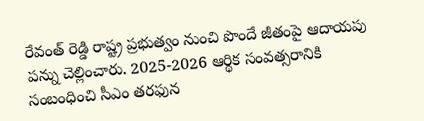రేవంత్ రెడ్డి రాష్ట్ర ప్రభుత్వం నుంచి పొందే జీతంపై ఆదాయపు పన్ను చెల్లించారు. 2025-2026 ఆర్థిక సంవత్సరానికి సంబంధించి సీఎం తరఫున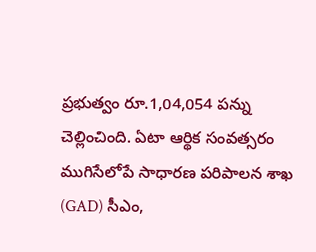ప్రభుత్వం రూ.1,04,054 పన్ను చెల్లించింది. ఏటా ఆర్థిక సంవత్సరం ముగిసేలోపే సాధారణ పరిపాలన శాఖ (GAD) సీఎం,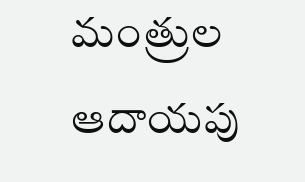మంత్రుల ఆదాయపు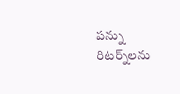పన్ను రిటర్న్‌లను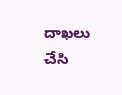దాఖలు చేసి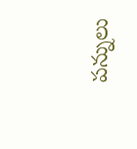పన్నులు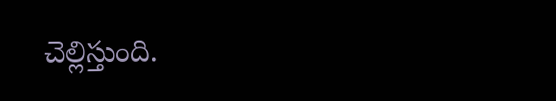చెల్లిస్తుంది.